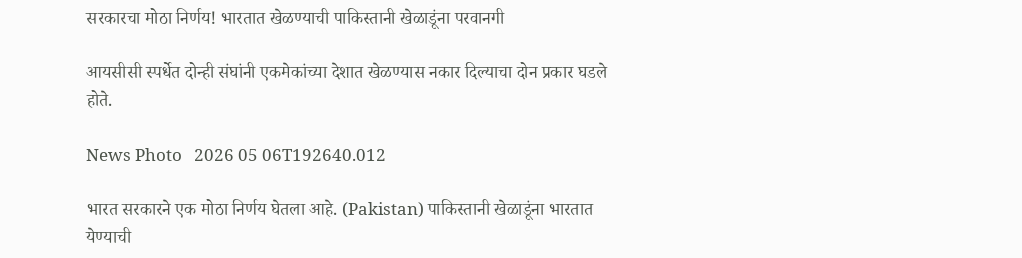सरकारचा मोठा निर्णय! भारतात खेळण्याची पाकिस्तानी खेळाडूंना परवानगी

आयसीसी स्पर्धेत दोन्ही संघांनी एकमेकांच्या देशात खेळण्यास नकार दिल्याचा दोन प्रकार घडले होते.

News Photo   2026 05 06T192640.012

भारत सरकारने एक मोठा निर्णय घेतला आहे. (Pakistan) पाकिस्तानी खेळाडूंना भारतात येण्याची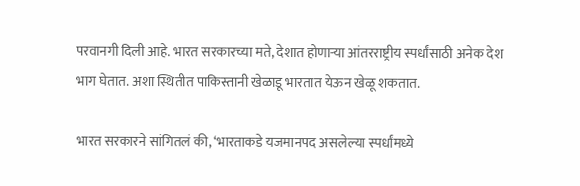परवानगी दिली आहे. भारत सरकारच्या मते, देशात होणाऱ्या आंतरराष्ट्रीय स्पर्धांसाठी अनेक देश भाग घेतात. अशा स्थितीत पाकिस्तानी खेळाडू भारतात येऊन खेळू शकतात.

भारत सरकारने सांगितलं की, ‘भारताकडे यजमानपद असलेल्या स्पर्धांमध्ये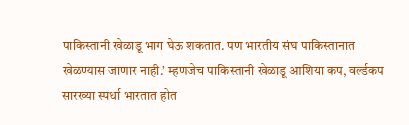पाकिस्तानी खेळाडू भाग घेऊ शकतात. पण भारतीय संघ पाकिस्तानात खेळण्यास जाणार नाही.’ म्हणजेच पाकिस्तानी खेळाडू आशिया कप, वर्ल्डकप सारख्या स्पर्धा भारतात होत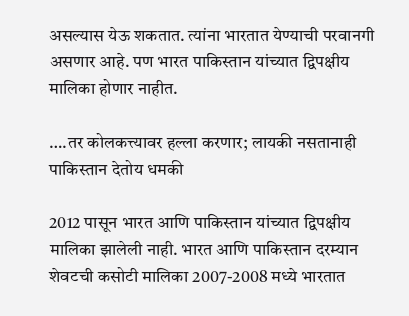असल्यास येऊ शकतात. त्यांना भारतात येण्याची परवानगी असणार आहे. पण भारत पाकिस्तान यांच्यात द्विपक्षीय मालिका होणार नाहीत.

….तर कोलकत्त्यावर हल्ला करणार; लायकी नसतानाही पाकिस्तान देतोय धमकी

2012 पासून भारत आणि पाकिस्तान यांच्यात द्विपक्षीय मालिका झालेली नाही. भारत आणि पाकिस्तान दरम्यान शेवटची कसोटी मालिका 2007-2008 मध्ये भारतात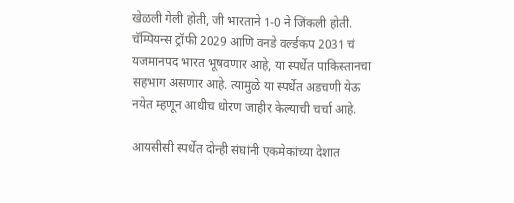खेळली गेली होती, जी भारताने 1-0 ने जिंकली होती. चॅम्पियन्स ट्रॉफी 2029 आणि वनडे वर्ल्डकप 2031 चं यजमानपद भारत भूषवणार आहे, या स्पर्धेत पाकिस्तानचा सहभाग असणार आहे. त्यामुळे या स्पर्धेत अडचणी येऊ नयेत म्हणून आधीच धोरण जाहीर केल्याची चर्चा आहे.

आयसीसी स्पर्धेत दोन्ही संघांनी एकमेकांच्या देशात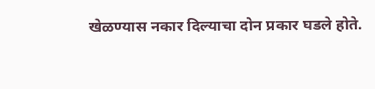खेळण्यास नकार दिल्याचा दोन प्रकार घडले होते.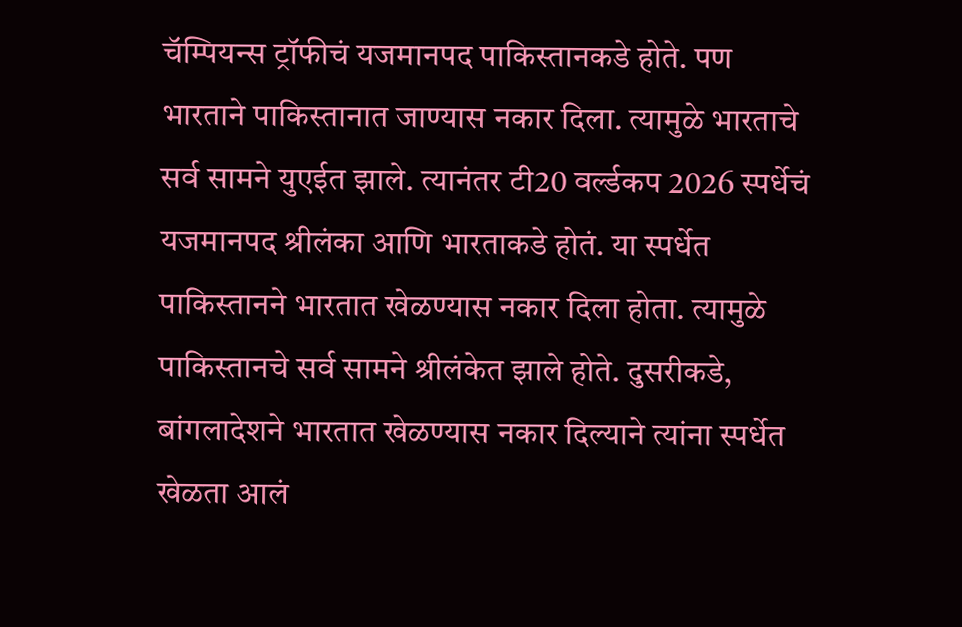चॅम्पियन्स ट्रॉफीचं यजमानपद पाकिस्तानकडे होते. पण भारताने पाकिस्तानात जाण्यास नकार दिला. त्यामुळे भारताचे सर्व सामने युएईत झाले. त्यानंतर टी20 वर्ल्डकप 2026 स्पर्धेचं यजमानपद श्रीलंका आणि भारताकडे होतं. या स्पर्धेत पाकिस्तानने भारतात खेळण्यास नकार दिला होता. त्यामुळे पाकिस्तानचे सर्व सामने श्रीलंकेत झाले होते. दुसरीकडे, बांगलादेशने भारतात खेळण्यास नकार दिल्याने त्यांना स्पर्धेत खेळता आलं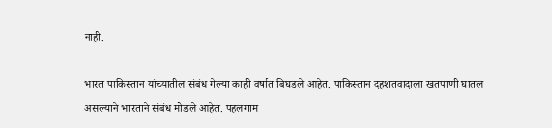नाही.

भारत पाकिस्तान यांच्यातील संबंध गेल्या काही वर्षात बिघडले आहेत. पाकिस्तान दहशतवादाला खतपाणी घातल असल्याने भारताने संबंध मोडले आहेत. पहलगाम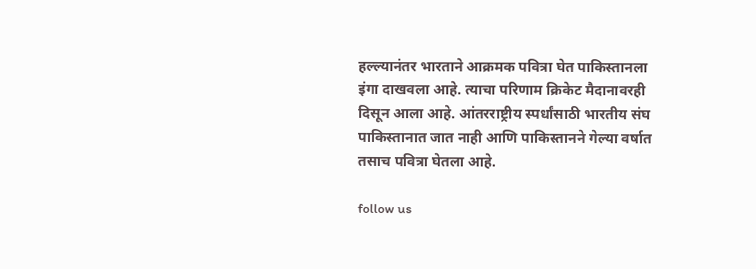हल्ल्यानंतर भारताने आक्रमक पवित्रा घेत पाकिस्तानला इंगा दाखवला आहे. त्याचा परिणाम क्रिकेट मैदानावरही दिसून आला आहे. आंतरराष्ट्रीय स्पर्धांसाठी भारतीय संघ पाकिस्तानात जात नाही आणि पाकिस्तानने गेल्या वर्षात तसाच पवित्रा घेतला आहे.

follow us